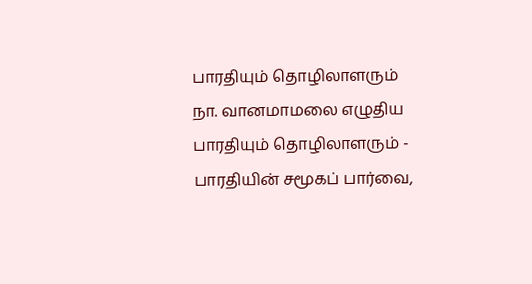பாரதியும் தொழிலாளரும்
நா. வானமாமலை எழுதிய பாரதியும் தொழிலாளரும் - பாரதியின் சமூகப் பார்வை,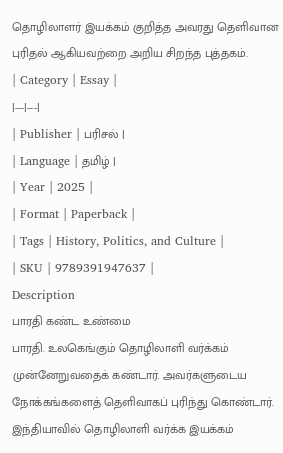தொழிலாளர் இயக்கம் குறித்த அவரது தெளிவான புரிதல் ஆகியவற்றை அறிய சிறந்த புத்தகம்.
| Category | Essay |
|---|---|
| Publisher | பரிசல் |
| Language | தமிழ் |
| Year | 2025 |
| Format | Paperback |
| Tags | History, Politics, and Culture |
| SKU | 9789391947637 |
Description
பாரதி கண்ட உண்மை
பாரதி. உலகெங்கும் தொழிலாளி வர்க்கம் முன்னேறுவதைக் கண்டார். அவர்களுடைய நோக்கங்களைத் தெளிவாகப் புரிந்து கொண்டார். இந்தியாவில் தொழிலாளி வர்க்க இயக்கம்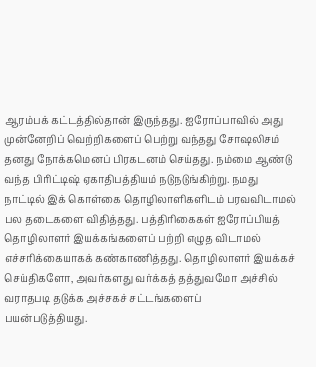ஆரம்பக் கட்டத்தில்தான் இருந்தது. ஐரோப்பாவில் அது முன்னேறிப் வெற்றிகளைப் பெற்று வந்தது சோஷலிசம் தனது நோக்கமெனப் பிரகடனம் செய்தது. நம்மை ஆண்டு வந்த பிரிட்டிஷ் ஏகாதிபத்தியம் நடுநடுங்கிற்று. நமது நாட்டில் இக் கொள்கை தொழிலாளிகளிடம் பரவவிடாமல் பல தடைகளை விதித்தது. பத்திரிகைகள் ஐரோப்பியத் தொழிலாளர் இயக்கங்களைப் பற்றி எழுத விடாமல் எச்சரிக்கையாகக் கண்காணித்தது. தொழிலாளர் இயக்கச் செய்திகளோ, அவர்களது வர்க்கத் தத்துவமோ அச்சில் வராதபடி தடுக்க அச்சகச் சட்டங்களைப்
பயன்படுத்தியது.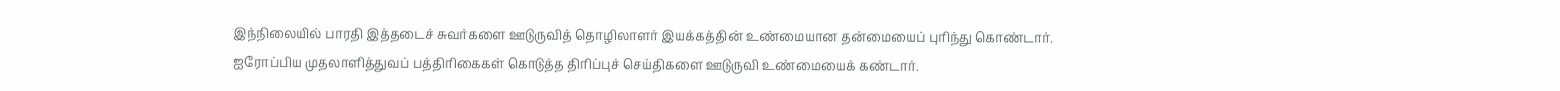இந்நிலையில் பாரதி இத்தடைச் சுவர்களை ஊடுருவித் தொழிலாளர் இயக்கத்தின் உண்மையான தன்மையைப் புரிந்து கொண்டார். ஐரோப்பிய முதலாளித்துவப் பத்திரிகைகள் கொடுத்த திரிப்புச் செய்திகளை ஊடுருவி உண்மையைக் கண்டார்.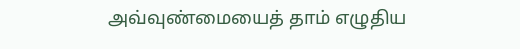அவ்வுண்மையைத் தாம் எழுதிய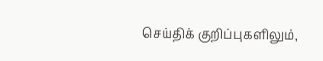செய்திக் குறிப்புகளிலும்,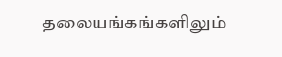தலையங்கங்களிலும்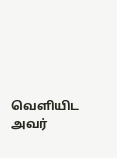வெளியிட அவர்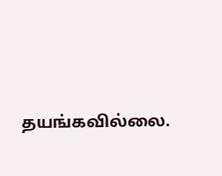தயங்கவில்லை.